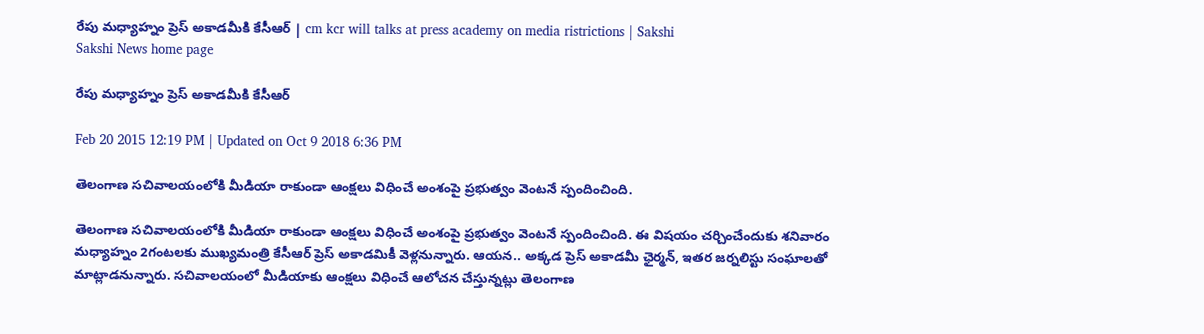రేపు మధ్యాహ్నం ప్రెస్ అకాడమీకి కేసీఆర్ | cm kcr will talks at press academy on media ristrictions | Sakshi
Sakshi News home page

రేపు మధ్యాహ్నం ప్రెస్ అకాడమీకి కేసీఆర్

Feb 20 2015 12:19 PM | Updated on Oct 9 2018 6:36 PM

తెలంగాణ సచివాలయంలోకి మీడియా రాకుండా ఆంక్షలు విధించే అంశంపై ప్రభుత్వం వెంటనే స్పందించింది.

తెలంగాణ సచివాలయంలోకి మీడియా రాకుండా ఆంక్షలు విధించే అంశంపై ప్రభుత్వం వెంటనే స్పందించింది. ఈ విషయం చర్చించేందుకు శనివారం మధ్యాహ్నం 2గంటలకు ముఖ్యమంత్రి కేసీఆర్ ప్రెస్ అకాడమికీ వెళ్లనున్నారు. ఆయన.. అక్కడ ప్రెస్ అకాడమీ ఛైర్మన్, ఇతర జర్నలిస్టు సంఘాలతో మాట్లాడనున్నారు. సచివాలయంలో మీడియాకు ఆంక్షలు విధించే ఆలోచన చేస్తున్నట్లు తెలంగాణ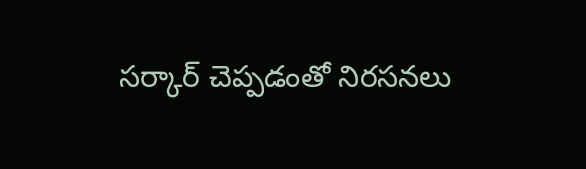సర్కార్ చెప్పడంతో నిరసనలు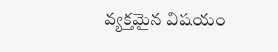వ్యక్తమైన విషయం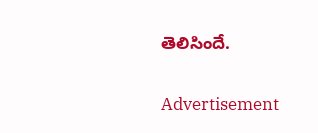తెలిసిందే.

Advertisement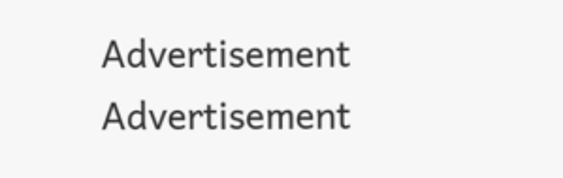Advertisement
Advertisement